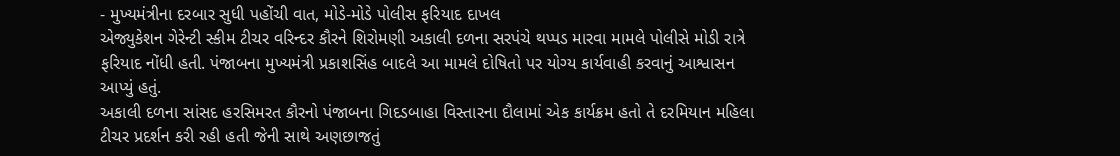- મુખ્યમંત્રીના દરબાર સુધી પહોંચી વાત, મોડે-મોડે પોલીસ ફરિયાદ દાખલ
એજ્યુકેશન ગેરેન્ટી સ્કીમ ટીચર વરિન્દર કૌરને શિરોમણી અકાલી દળના સરપંચે થપ્પડ મારવા મામલે પોલીસે મોડી રાત્રે ફરિયાદ નોંધી હતી. પંજાબના મુખ્યમંત્રી પ્રકાશસિંહ બાદલે આ મામલે દોષિતો પર યોગ્ય કાર્યવાહી કરવાનું આશ્વાસન આપ્યું હતું.
અકાલી દળના સાંસદ હરસિમરત કૌરનો પંજાબના ગિદડબાહા વિસ્તારના દૌલામાં એક કાર્યક્રમ હતો તે દરમિયાન મહિલા ટીચર પ્રદર્શન કરી રહી હતી જેની સાથે અણછાજતું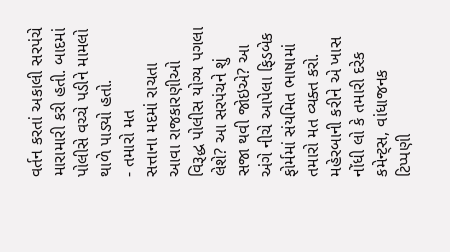વર્તન કરતાં અકાલી સરપંચે મારામારી કરી હતી. બાદમાં પોલીસે વચ્ચે પડીને મામલો થાળે પાડ્યો હતો.
- તમારો મત
સત્તાના મદમાં રાચતા આવા રાજકારણીઓ વિરૂદ્ધ પોલીસ યોગ્ય પગલા લેશે? આ સરપંચને શું સજા થવી જોઇએ? આ અંગે નીચે આપેલા ફિડબેક ફોર્મમાં સંયમિત ભાષામાં તમારો મત વ્યક્ત કરો. મહેરબાની કરીને એ ખાસ નોંધી લો કે તમારી દરેક કમેન્ટ્સ, વાંધાજનક ટિપ્પણી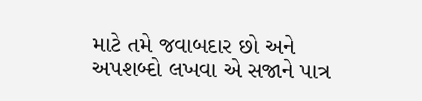માટે તમે જવાબદાર છો અને અપશબ્દો લખવા એ સજાને પાત્ર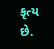કૃત્ય છે.